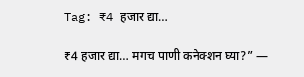Tag: ₹4 हजार द्या…

₹4 हजार द्या… मगच पाणी कनेक्शन घ्या?” —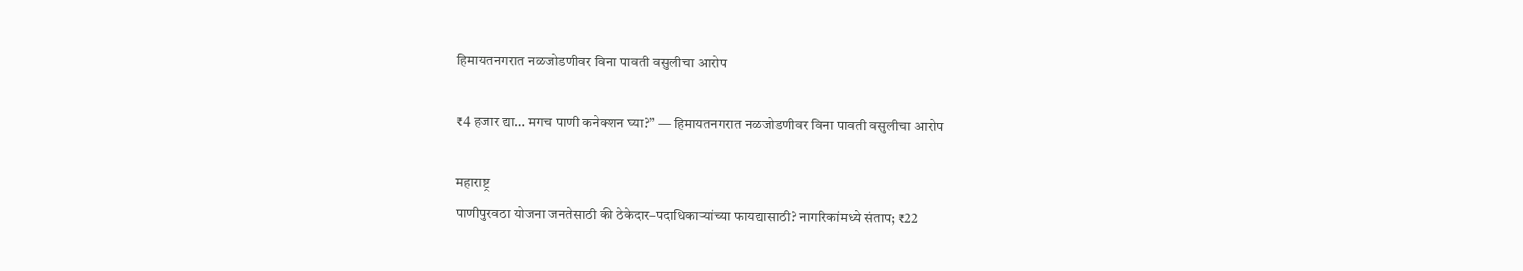हिमायतनगरात नळजोडणीवर विना पावती वसुलीचा आरोप

₹4 हजार द्या… मगच पाणी कनेक्शन घ्या?” — हिमायतनगरात नळजोडणीवर विना पावती वसुलीचा आरोप

महाराष्ट्र
पाणीपुरवठा योजना जनतेसाठी की ठेकेदार–पदाधिकाऱ्यांच्या फायद्यासाठी? नागरिकांमध्ये संताप; ₹22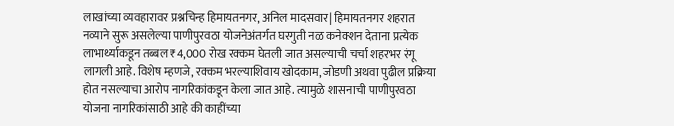लाखांच्या व्यवहारावर प्रश्नचिन्ह हिमायतनगर, अनिल मादसवार| हिमायतनगर शहरात नव्याने सुरू असलेल्या पाणीपुरवठा योजनेअंतर्गत घरगुती नळ कनेक्शन देताना प्रत्येक लाभार्थ्याकडून तब्बल ₹4,000 रोख रक्कम घेतली जात असल्याची चर्चा शहरभर रंगू लागली आहे. विशेष म्हणजे, रक्कम भरल्याशिवाय खोदकाम, जोडणी अथवा पुढील प्रक्रिया होत नसल्याचा आरोप नागरिकांकडून केला जात आहे. त्यामुळे शासनाची पाणीपुरवठा योजना नागरिकांसाठी आहे की काहींच्या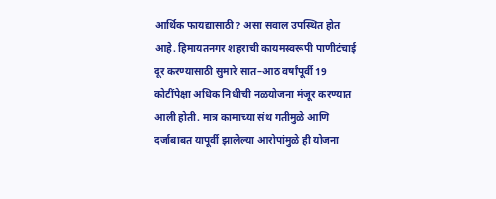आर्थिक फायद्यासाठी? असा सवाल उपस्थित होत आहे. हिमायतनगर शहराची कायमस्वरूपी पाणीटंचाई दूर करण्यासाठी सुमारे सात–आठ वर्षांपूर्वी 19 कोटींपेक्षा अधिक निधीची नळयोजना मंजूर करण्यात आली होती. मात्र कामाच्या संथ गतीमुळे आणि दर्जाबाबत यापूर्वी झालेल्या आरोपांमुळे ही योजना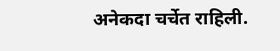अनेकदा चर्चेत राहिली.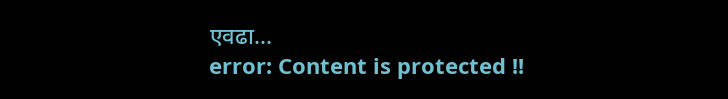एवढा...
error: Content is protected !!